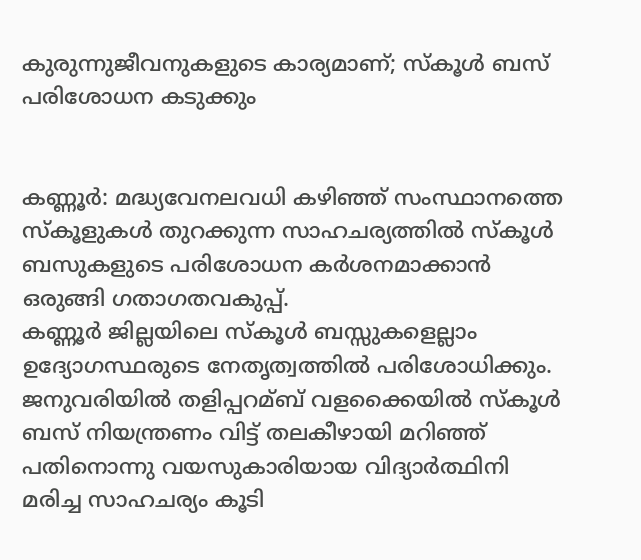കുരുന്നുജീവനുകളുടെ കാര്യമാണ്; സ്കൂള്‍ ബസ് പരിശോധന കടുക്കും


കണ്ണൂർ: മദ്ധ്യവേനലവധി കഴിഞ്ഞ് സംസ്ഥാനത്തെ സ്കൂളുകള്‍ തുറക്കുന്ന സാഹചര്യത്തില്‍ സ്കൂള്‍ ബസുകളുടെ പരിശോധന കർശനമാക്കാൻ ഒരുങ്ങി ഗതാഗതവകുപ്പ്.
കണ്ണൂർ ജില്ലയിലെ സ്കൂള്‍ ബസ്സുകളെല്ലാം ഉദ്യോഗസ്ഥരുടെ നേതൃത്വത്തില്‍ പരിശോധിക്കും. ജനുവരിയില്‍ തളിപ്പറമ്ബ് വളക്കൈയില്‍ സ്കൂള്‍ ബസ് നിയന്ത്രണം വിട്ട് തലകീഴായി മറിഞ്ഞ് പതിനൊന്നു വയസുകാരിയായ വിദ്യാർത്ഥിനി മരിച്ച സാഹചര്യം കൂടി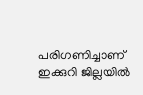പരിഗണിച്ചാണ് ഇക്കുറി ജില്ലയില്‍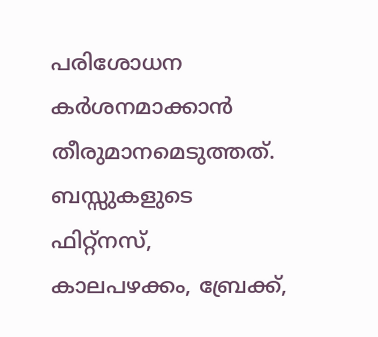പരിശോധന കർശനമാക്കാൻ തീരുമാനമെടുത്തത്.
ബസ്സുകളുടെ ഫിറ്റ്നസ്, കാലപഴക്കം, ബ്രേക്ക്,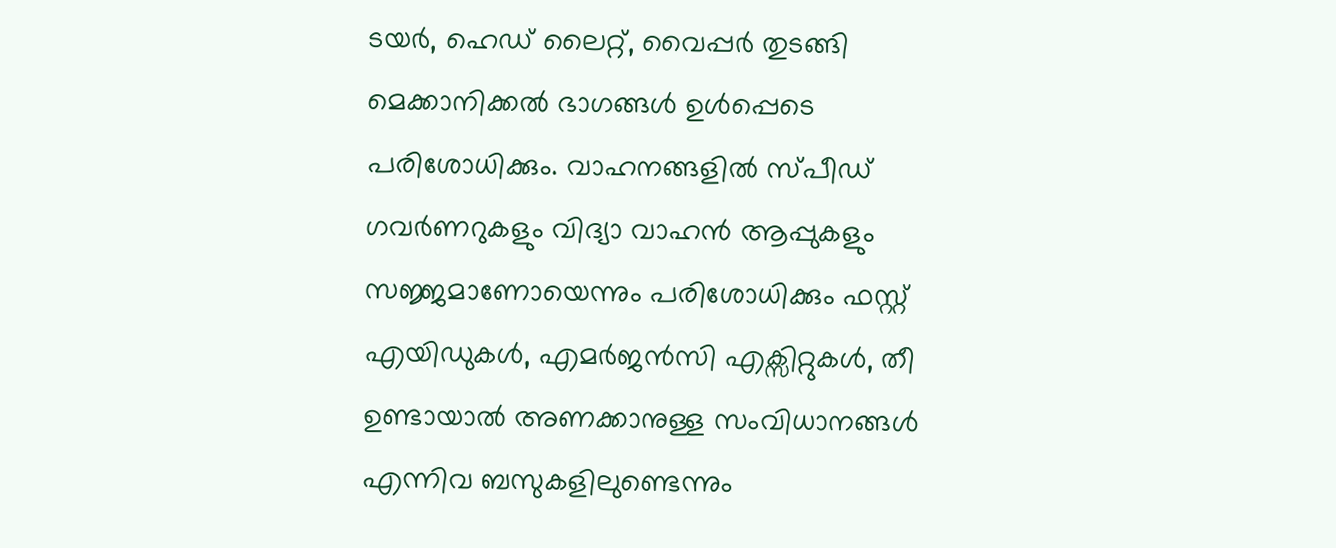ടയർ, ഹെഡ് ലൈറ്റ്, വൈപ്പർ തുടങ്ങി മെക്കാനിക്കല്‍ ഭാഗങ്ങള്‍ ഉള്‍പ്പെടെ പരിശോധിക്കും. വാഹനങ്ങളില്‍ സ്പീഡ് ഗവർണറുകളും വിദ്യാ വാഹൻ ആപ്പുകളും സജ്ജമാണോയെന്നും പരിശോധിക്കും ഫസ്റ്റ് എയിഡുകള്‍, എമർജൻസി എക്സിറ്റുകള്‍, തീ ഉണ്ടായാല്‍ അണക്കാനുള്ള സംവിധാനങ്ങള്‍ എന്നിവ ബസുകളിലുണ്ടെന്നും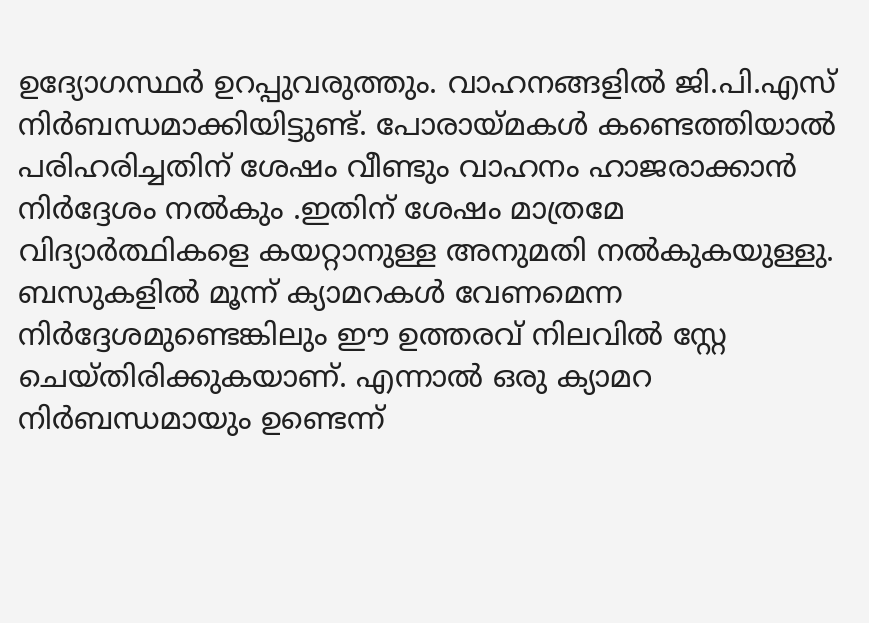ഉദ്യോഗസ്ഥർ ഉറപ്പുവരുത്തും. വാഹനങ്ങളില്‍ ജി.പി.എസ് നിർബന്ധമാക്കിയിട്ടുണ്ട്. പോരായ്മകള്‍ കണ്ടെത്തിയാല്‍ പരിഹരിച്ചതിന് ശേഷം വീണ്ടും വാഹനം ഹാജരാക്കാൻ നിർദ്ദേശം നല്‍കും .ഇതിന് ശേഷം മാത്രമേ വിദ്യാർത്ഥികളെ കയറ്റാനുള്ള അനുമതി നല്‍കുകയുള്ളു. ബസുകളില്‍ മൂന്ന് ക്യാമറകള്‍ വേണമെന്ന നിർദ്ദേശമുണ്ടെങ്കിലും ഈ ഉത്തരവ് നിലവില്‍ സ്റ്റേ ചെയ്തിരിക്കുകയാണ്. എന്നാല്‍ ഒരു ക്യാമറ നിർബന്ധമായും ഉണ്ടെന്ന്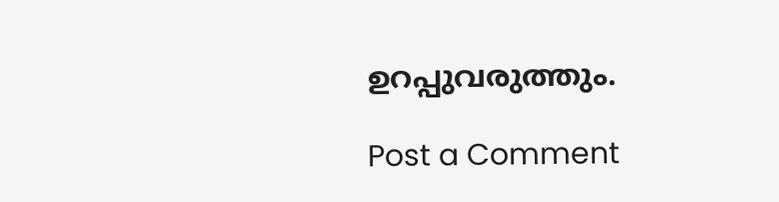ഉറപ്പുവരുത്തും.

Post a Comment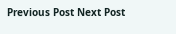Previous Post Next Post